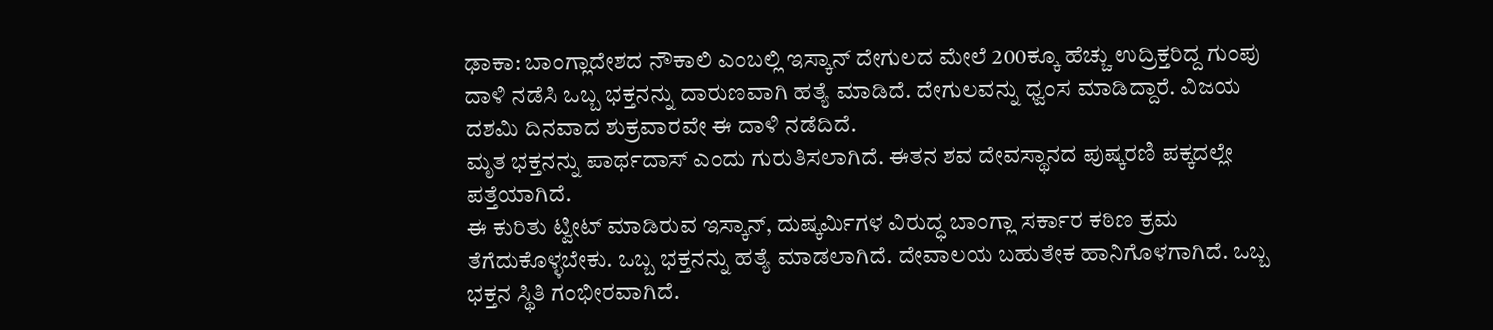ಢಾಕಾ: ಬಾಂಗ್ಲಾದೇಶದ ನೌಕಾಲಿ ಎಂಬಲ್ಲಿ ಇಸ್ಕಾನ್ ದೇಗುಲದ ಮೇಲೆ 200ಕ್ಕೂ ಹೆಚ್ಚು ಉದ್ರಿಕ್ತರಿದ್ದ ಗುಂಪು ದಾಳಿ ನಡೆಸಿ ಒಬ್ಬ ಭಕ್ತನನ್ನು ದಾರುಣವಾಗಿ ಹತ್ಯೆ ಮಾಡಿದೆ. ದೇಗುಲವನ್ನು ಧ್ವಂಸ ಮಾಡಿದ್ದಾರೆ. ವಿಜಯ ದಶಮಿ ದಿನವಾದ ಶುಕ್ರವಾರವೇ ಈ ದಾಳಿ ನಡೆದಿದೆ.
ಮೃತ ಭಕ್ತನನ್ನು ಪಾರ್ಥದಾಸ್ ಎಂದು ಗುರುತಿಸಲಾಗಿದೆ. ಈತನ ಶವ ದೇವಸ್ಥಾನದ ಪುಷ್ಕರಣಿ ಪಕ್ಕದಲ್ಲೇ ಪತ್ತೆಯಾಗಿದೆ.
ಈ ಕುರಿತು ಟ್ವೀಟ್ ಮಾಡಿರುವ ಇಸ್ಕಾನ್, ದುಷ್ಕರ್ವಿುಗಳ ವಿರುದ್ಧ ಬಾಂಗ್ಲಾ ಸರ್ಕಾರ ಕಠಿಣ ಕ್ರಮ ತೆಗೆದುಕೊಳ್ಳಬೇಕು. ಒಬ್ಬ ಭಕ್ತನನ್ನು ಹತ್ಯೆ ಮಾಡಲಾಗಿದೆ. ದೇವಾಲಯ ಬಹುತೇಕ ಹಾನಿಗೊಳಗಾಗಿದೆ. ಒಬ್ಬ ಭಕ್ತನ ಸ್ಥಿತಿ ಗಂಭೀರವಾಗಿದೆ.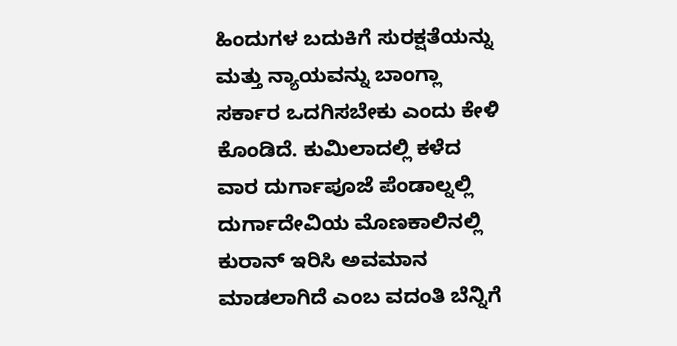ಹಿಂದುಗಳ ಬದುಕಿಗೆ ಸುರಕ್ಷತೆಯನ್ನು ಮತ್ತು ನ್ಯಾಯವನ್ನು ಬಾಂಗ್ಲಾ ಸರ್ಕಾರ ಒದಗಿಸಬೇಕು ಎಂದು ಕೇಳಿ ಕೊಂಡಿದೆ. ಕುಮಿಲಾದಲ್ಲಿ ಕಳೆದ ವಾರ ದುರ್ಗಾಪೂಜೆ ಪೆಂಡಾಲ್ನಲ್ಲಿ ದುರ್ಗಾದೇವಿಯ ಮೊಣಕಾಲಿನಲ್ಲಿ ಕುರಾನ್ ಇರಿಸಿ ಅವಮಾನ ಮಾಡಲಾಗಿದೆ ಎಂಬ ವದಂತಿ ಬೆನ್ನಿಗೆ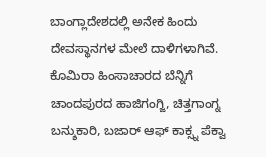ಬಾಂಗ್ಲಾದೇಶದಲ್ಲಿ ಅನೇಕ ಹಿಂದು ದೇವಸ್ಥಾನಗಳ ಮೇಲೆ ದಾಳಿಗಳಾಗಿವೆ. ಕೊಮಿರಾ ಹಿಂಸಾಚಾರದ ಬೆನ್ನಿಗೆ ಚಾಂದಪುರದ ಹಾಜಿಗಂಗ್ಜಿ, ಚಿತ್ತಗಾಂಗ್ನ ಬನ್ಶುಕಾರಿ, ಬಜಾರ್ ಆಫ್ ಕಾಕ್ಸ್ನ ಪೆಕ್ವಾ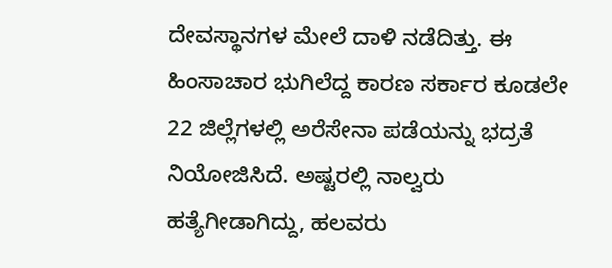ದೇವಸ್ಥಾನಗಳ ಮೇಲೆ ದಾಳಿ ನಡೆದಿತ್ತು. ಈ ಹಿಂಸಾಚಾರ ಭುಗಿಲೆದ್ದ ಕಾರಣ ಸರ್ಕಾರ ಕೂಡಲೇ 22 ಜಿಲ್ಲೆಗಳಲ್ಲಿ ಅರೆಸೇನಾ ಪಡೆಯನ್ನು ಭದ್ರತೆ ನಿಯೋಜಿಸಿದೆ. ಅಷ್ಟರಲ್ಲಿ ನಾಲ್ವರು ಹತ್ಯೆಗೀಡಾಗಿದ್ದು, ಹಲವರು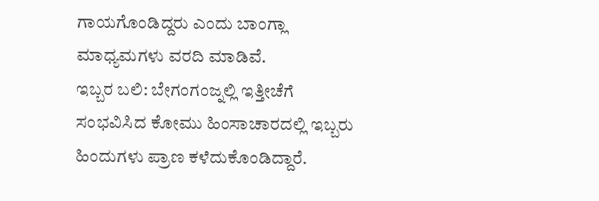ಗಾಯಗೊಂಡಿದ್ದರು ಎಂದು ಬಾಂಗ್ಲಾ ಮಾಧ್ಯಮಗಳು ವರದಿ ಮಾಡಿವೆ.
ಇಬ್ಬರ ಬಲಿ: ಬೇಗಂಗಂಜ್ನಲ್ಲಿ ಇತ್ತೀಚೆಗೆ ಸಂಭವಿಸಿದ ಕೋಮು ಹಿಂಸಾಚಾರದಲ್ಲಿ ಇಬ್ಬರು ಹಿಂದುಗಳು ಪ್ರಾಣ ಕಳೆದುಕೊಂಡಿದ್ದಾರೆ.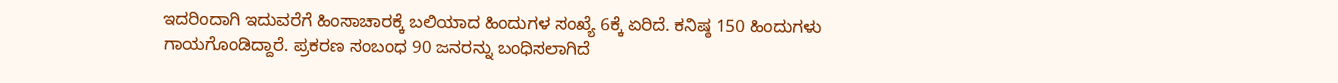ಇದರಿಂದಾಗಿ ಇದುವರೆಗೆ ಹಿಂಸಾಚಾರಕ್ಕೆ ಬಲಿಯಾದ ಹಿಂದುಗಳ ಸಂಖ್ಯೆ 6ಕ್ಕೆ ಏರಿದೆ. ಕನಿಷ್ಠ 150 ಹಿಂದುಗಳು ಗಾಯಗೊಂಡಿದ್ದಾರೆ. ಪ್ರಕರಣ ಸಂಬಂಧ 90 ಜನರನ್ನು ಬಂಧಿಸಲಾಗಿದೆ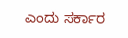ಎಂದು ಸರ್ಕಾರ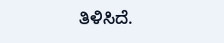ತಿಳಿಸಿದೆ.